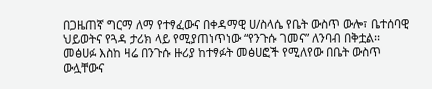በጋዜጠኛ ግርማ ለማ የተፃፈውና በቀዳማዊ ሀ/ስላሴ የቤት ውስጥ ውሎ፣ ቤተሰባዊ ህይወትና የጓዳ ታሪክ ላይ የሚያጠነጥነው “የንጉሱ ገመና” ለንባብ በቅቷል፡፡
መፅሀፉ እስከ ዛሬ በንጉሱ ዙሪያ ከተፃፉት መፅሀፎች የሚለየው በቤት ውስጥ ውሏቸውና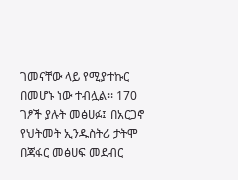ገመናቸው ላይ የሚያተኩር በመሆኑ ነው ተብሏል፡፡ 170 ገፆች ያሉት መፅሀፉ፤ በአርጋኖ የህትመት ኢንዱስትሪ ታትሞ በጃፋር መፅሀፍ መደብር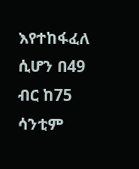እየተከፋፈለ ሲሆን በ49 ብር ከ75 ሳንቲም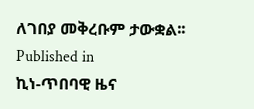ለገበያ መቅረቡም ታውቋል፡፡
Published in
ኪነ-ጥበባዊ ዜና